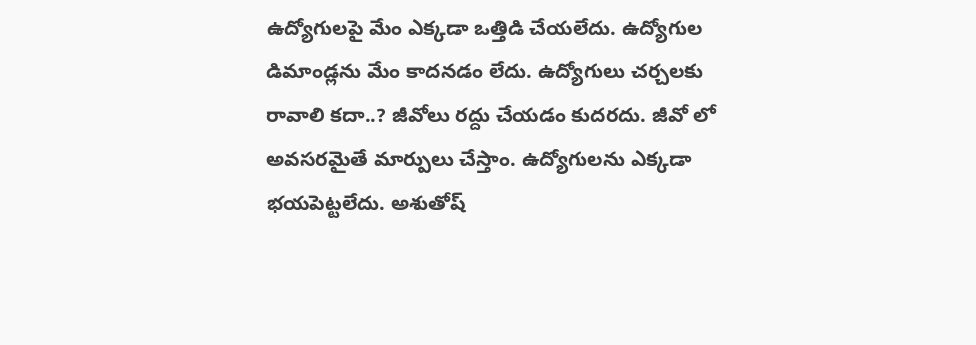ఉద్యోగులపై మేం ఎక్కడా ఒత్తిడి చేయలేదు. ఉద్యోగుల డిమాండ్లను మేం కాదనడం లేదు. ఉద్యోగులు చర్చలకు రావాలి కదా..? జీవోలు రద్దు చేయడం కుదరదు. జీవో లో అవసరమైతే మార్పులు చేస్తాం. ఉద్యోగులను ఎక్కడా భయపెట్టలేదు. అశుతోష్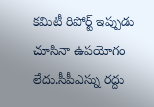కమిటీ రిపోర్ట్ ఇప్పుడు చూసినా ఉపయోగం లేదు.సీపీఎస్ను రద్దు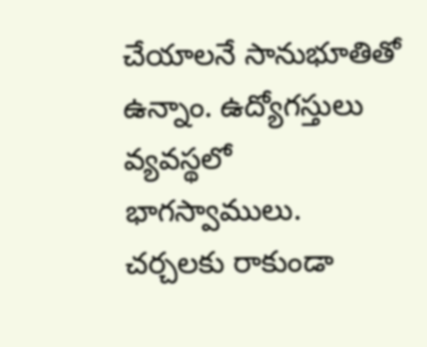చేయాలనే సానుభూతితో ఉన్నాం. ఉద్యోగస్తులు వ్యవస్థలో భాగస్వాములు. చర్చలకు రాకుండా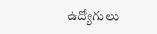ఉద్యోగులు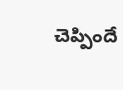చెప్పిందే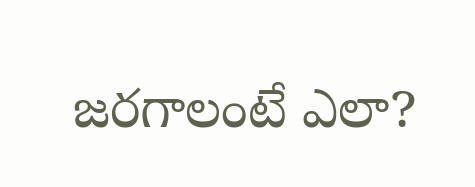జరగాలంటే ఎలా?